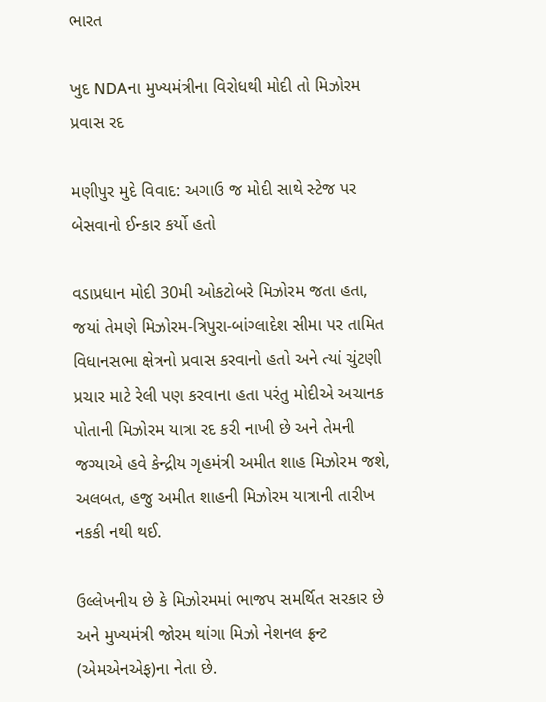ભારત

ખુદ NDAના મુખ્યમંત્રીના વિરોધથી મોદી તો મિઝોરમ પ્રવાસ રદ

મણીપુર મુદે વિવાદ: અગાઉ જ મોદી સાથે સ્ટેજ પર બેસવાનો ઈન્કાર કર્યો હતો

વડાપ્રધાન મોદી 30મી ઓકટોબરે મિઝોરમ જતા હતા, જયાં તેમણે મિઝોરમ-ત્રિપુરા-બાંગ્લાદેશ સીમા પર તામિત વિધાનસભા ક્ષેત્રનો પ્રવાસ કરવાનો હતો અને ત્યાં ચુંટણી પ્રચાર માટે રેલી પણ કરવાના હતા પરંતુ મોદીએ અચાનક પોતાની મિઝોરમ યાત્રા રદ કરી નાખી છે અને તેમની જગ્યાએ હવે કેન્દ્રીય ગૃહમંત્રી અમીત શાહ મિઝોરમ જશે, અલબત, હજુ અમીત શાહની મિઝોરમ યાત્રાની તારીખ નકકી નથી થઈ.

ઉલ્લેખનીય છે કે મિઝોરમમાં ભાજપ સમર્થિત સરકાર છે અને મુખ્યમંત્રી જોરમ થાંગા મિઝો નેશનલ ફ્રન્ટ (એમએનએફ)ના નેતા છે.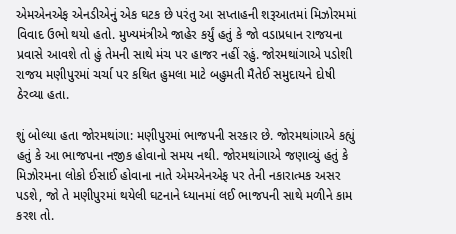એમએનએફ એનડીએનું એક ઘટક છે પરંતુ આ સપ્તાહની શરૂઆતમાં મિઝોરમમાં વિવાદ ઉભો થયો હતો. મુખ્યમંત્રીએ જાહેર કર્યું હતું કે જો વડાપ્રધાન રાજયના પ્રવાસે આવશે તો હું તેમની સાથે મંચ પર હાજર નહીં રહું. જોરમથાંગાએ પડોશી રાજય મણીપુરમાં ચર્ચા પર કથિત હુમલા માટે બહુમતી મૈતેઈ સમુદાયને દોષી ઠેરવ્યા હતા.

શું બોલ્યા હતા જોરમથાંગા: મણીપુરમાં ભાજપની સરકાર છે. જોરમથાંગાએ કહ્યું હતું કે આ ભાજપના નજીક હોવાનો સમય નથી. જોરમથાંગાએ જણાવ્યું હતું કે મિઝોરમના લોકો ઈસાઈ હોવાના નાતે એમએનએફ પર તેની નકારાત્મક અસર પડશે, જો તે મણીપુરમાં થયેલી ઘટનાને ધ્યાનમાં લઈ ભાજપની સાથે મળીને કામ કરશ તો.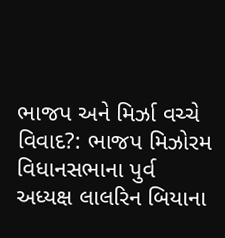ભાજપ અને મિર્ઝા વચ્ચે વિવાદ?: ભાજપ મિઝોરમ વિધાનસભાના પુર્વ અધ્યક્ષ લાલરિન બિયાના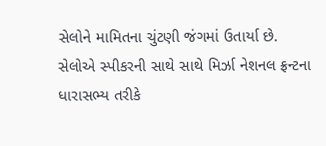સેલોને મામિતના ચુંટણી જંગમાં ઉતાર્યા છે. સેલોએ સ્પીકરની સાથે સાથે મિર્ઝા નેશનલ ફ્રન્ટના ધારાસભ્ય તરીકે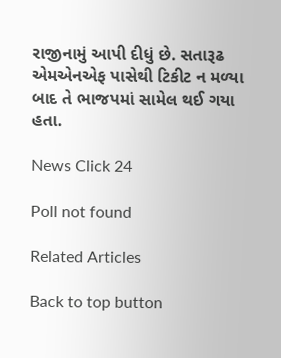રાજીનામું આપી દીધું છે. સતારૂઢ એમએનએફ પાસેથી ટિકીટ ન મળ્યા બાદ તે ભાજપમાં સામેલ થઈ ગયા હતા.

News Click 24

Poll not found

Related Articles

Back to top button